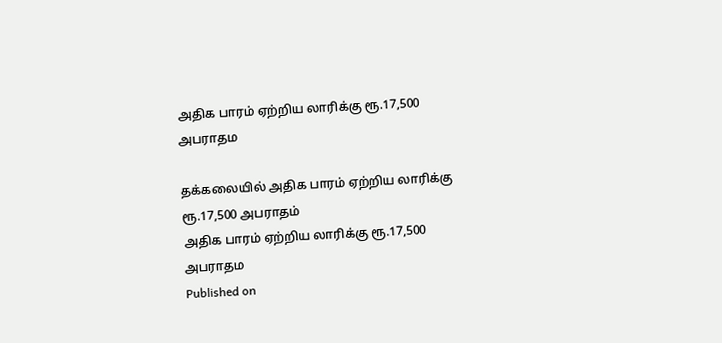அதிக பாரம் ஏற்றிய லாரிக்கு ரூ.17,500 அபராதம

தக்கலையில் அதிக பாரம் ஏற்றிய லாரிக்கு ரூ.17,500 அபராதம்
அதிக பாரம் ஏற்றிய லாரிக்கு ரூ.17,500 அபராதம
Published on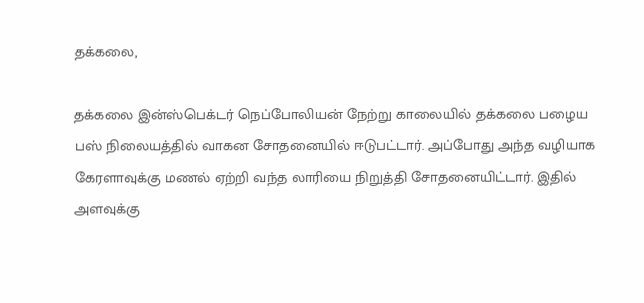தக்கலை,

தக்கலை இன்ஸ்பெக்டர் நெப்போலியன் நேற்று காலையில் தக்கலை பழைய பஸ் நிலையத்தில் வாகன சோதனையில் ஈடுபட்டார். அப்போது அந்த வழியாக கேரளாவுக்கு மணல் ஏற்றி வந்த லாரியை நிறுத்தி சோதனையிட்டார். இதில் அளவுக்கு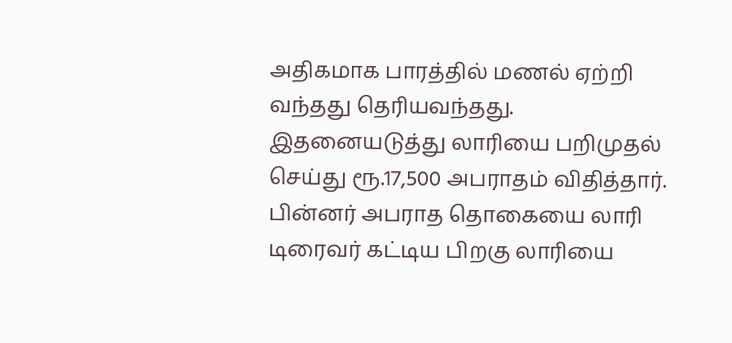அதிகமாக பாரத்தில் மணல் ஏற்றி வந்தது தெரியவந்தது. இதனையடுத்து லாரியை பறிமுதல் செய்து ரூ.17,500 அபராதம் விதித்தார். பின்னர் அபராத தொகையை லாரி டிரைவர் கட்டிய பிறகு லாரியை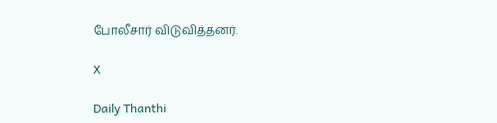போலீசார் விடுவித்தனர்.

X

Daily Thanthi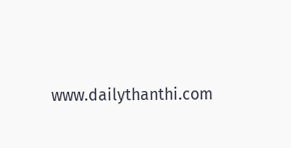www.dailythanthi.com